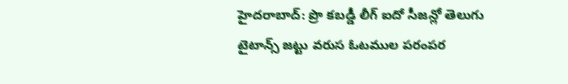హైదరాబాద్: ప్రొ కబడ్డీ లీగ్ ఐదో సీజన్లో తెలుగు టైటాన్స్ జట్టు వరుస ఓటముల పరంపర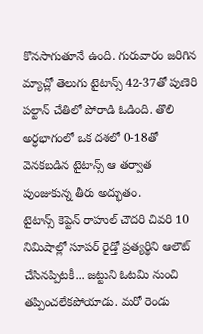కొనసాగుతూనే ఉంది. గురువారం జరిగిన మ్యాచ్లో తెలుగు టైటాన్స్ 42-37తో పుణెరి పల్టాన్ చేతిలో పోరాడి ఓడింది. తొలి అర్ధభాగంలో ఒక దశలో 0-18తో వెనకబడిన టైటాన్స్ ఆ తర్వాత పుంజుకున్న తీరు అద్భుతం.
టైటాన్స్ కెప్టెన్ రాహుల్ చౌదరి చివరి 10 నిమిషాల్లో సూపర్ రైడ్తో ప్రత్యర్థిని ఆలౌట్ చేసినప్పిటకీ... జట్టుని ఓటమి నుంచి తప్పించలేకపోయాడు. మరో రెండు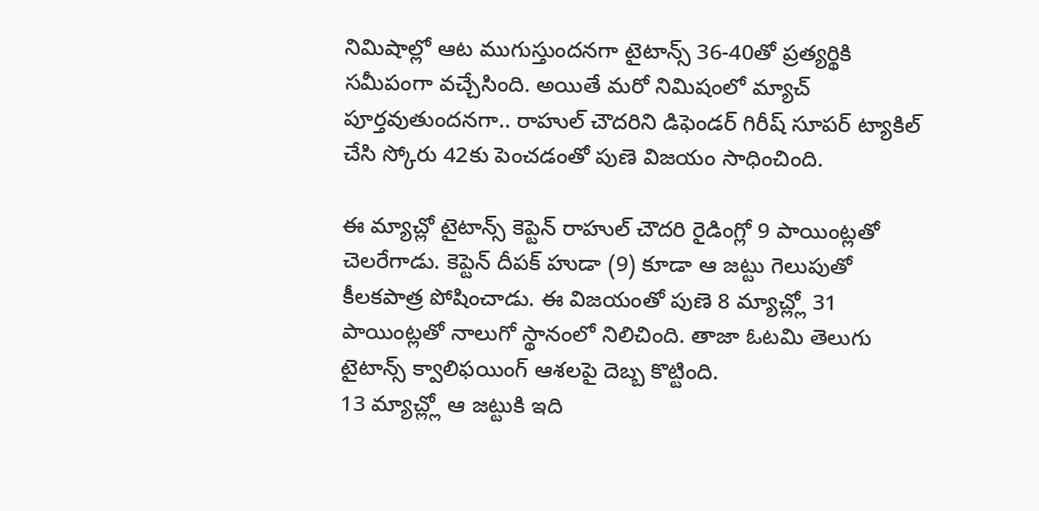నిమిషాల్లో ఆట ముగుస్తుందనగా టైటాన్స్ 36-40తో ప్రత్యర్థికి సమీపంగా వచ్చేసింది. అయితే మరో నిమిషంలో మ్యాచ్ పూర్తవుతుందనగా.. రాహుల్ చౌదరిని డిఫెండర్ గిరీష్ సూపర్ ట్యాకిల్ చేసి స్కోరు 42కు పెంచడంతో పుణె విజయం సాధించింది.

ఈ మ్యాచ్లో టైటాన్స్ కెప్టెన్ రాహుల్ చౌదరి రైడింగ్లో 9 పాయింట్లతో చెలరేగాడు. కెప్టెన్ దీపక్ హుడా (9) కూడా ఆ జట్టు గెలుపుతో కీలకపాత్ర పోషించాడు. ఈ విజయంతో పుణె 8 మ్యాచ్ల్లో 31 పాయింట్లతో నాలుగో స్థానంలో నిలిచింది. తాజా ఓటమి తెలుగు టైటాన్స్ క్వాలిఫయింగ్ ఆశలపై దెబ్బ కొట్టింది.
13 మ్యాచ్ల్లో ఆ జట్టుకి ఇది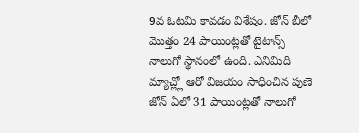9వ ఓటమి కావడం విశేషం. జోన్ బీలో మొత్తం 24 పాయింట్లతో టైటాన్స్ నాలుగో స్థానంలో ఉంది. ఎనిమిది మ్యాచ్ల్లో ఆరో విజయం సాధించిన పుణె జోన్ ఏలో 31 పాయింట్లతో నాలుగో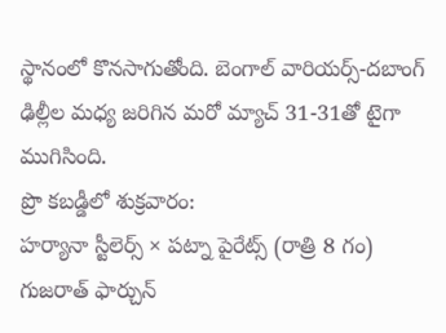స్థానంలో కొనసాగుతోంది. బెంగాల్ వారియర్స్-దబాంగ్ ఢిల్లీల మధ్య జరిగిన మరో మ్యాచ్ 31-31తో టైగా ముగిసింది.
ప్రొ కబడ్డీలో శుక్రవారం:
హర్యానా స్టీలెర్స్ × పట్నా పైరేట్స్ (రాత్రి 8 గం)
గుజరాత్ ఫార్చున్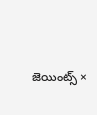జెయింట్స్ ×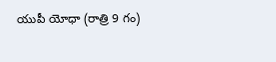యుపీ యోధా (రాత్రి 9 గం)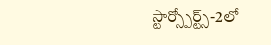స్టార్స్పోర్ట్స్-2లో